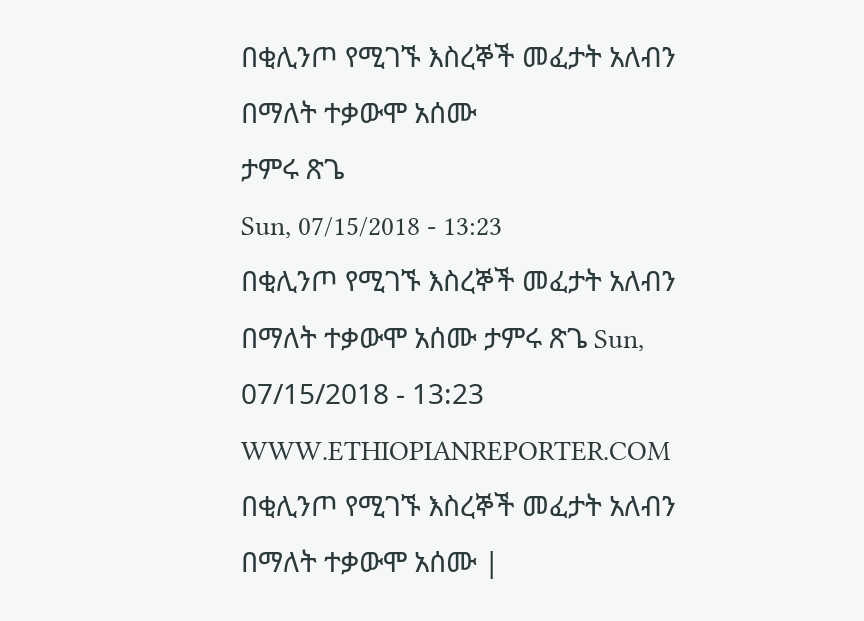በቂሊንጦ የሚገኙ እስረኞች መፈታት አለብን በማለት ተቃውሞ አሰሙ
ታምሩ ጽጌ
Sun, 07/15/2018 - 13:23
በቂሊንጦ የሚገኙ እስረኞች መፈታት አለብን በማለት ተቃውሞ አሰሙ ታምሩ ጽጌ Sun, 07/15/2018 - 13:23
WWW.ETHIOPIANREPORTER.COM
በቂሊንጦ የሚገኙ እስረኞች መፈታት አለብን በማለት ተቃውሞ አሰሙ |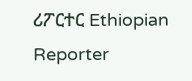ሪፖርተር Ethiopian Reporter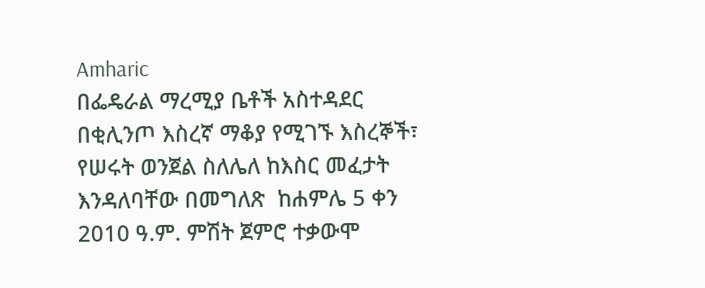Amharic
በፌዴራል ማረሚያ ቤቶች አስተዳደር በቂሊንጦ እስረኛ ማቆያ የሚገኙ እስረኞች፣ የሠሩት ወንጀል ስለሌለ ከእስር መፈታት እንዳለባቸው በመግለጽ  ከሐምሌ 5 ቀን 2010 ዓ.ም. ምሽት ጀምሮ ተቃውሞ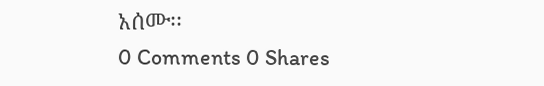አሰሙ፡፡
0 Comments 0 Shares